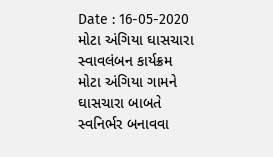Date : 16-05-2020
મોટા અંગિયા ઘાસચારા સ્વાવલંબન કાર્યક્રમ
મોટા અંગિયા ગામને ઘાસચારા બાબતે સ્વનિર્ભર બનાવવા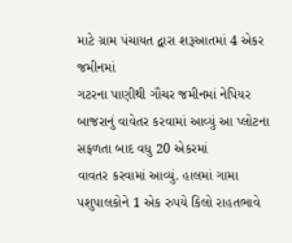માટે ગ્રામ પંચાયત દ્વારા શરૂઆતમાં 4 એકર જમીનમાં
ગટરના પાણીથી ગૌચર જમીનમાં નેપિયર બાજરાનું વાવેતર કરવામાં આવ્યું આ પ્લોટના સફળતા બાદ વધુ 20 એકરમાં
વાવતર કરવામાં આવ્યું. હાલમાં ગામા પશુપાલકોને 1 એક રુપયે કિલો રાહતભાવે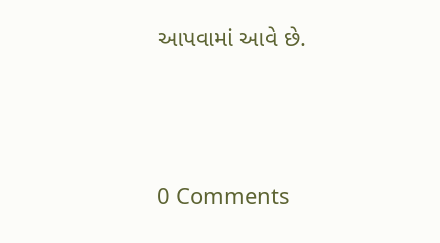આપવામાં આવે છે.





0 Comments